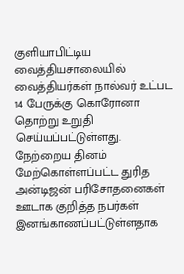குளியாபிட்டிய வைத்தியசாலையில் வைத்தியர்கள் நால்வர் உட்பட 14 பேருக்கு கொரோனா தொற்று உறுதி செய்யப்பட்டுள்ளது.
நேற்றைய தினம் மேற்கொள்ளப்பட்ட துரித அன்டிஜன் பரிசோதனைகள் ஊடாக குறித்த நபர்கள் இனங்காணப்பட்டுள்ளதாக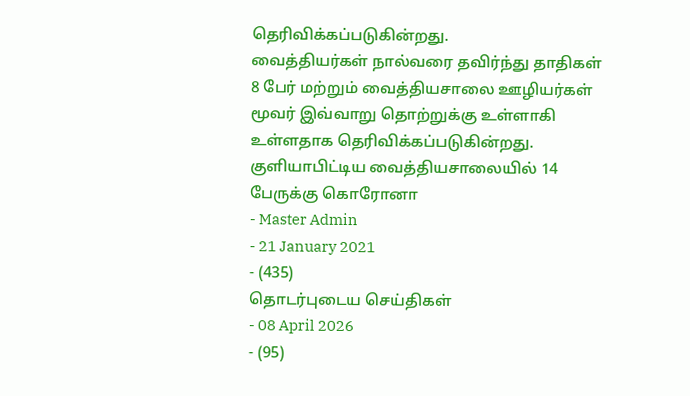தெரிவிக்கப்படுகின்றது.
வைத்தியர்கள் நால்வரை தவிர்ந்து தாதிகள் 8 பேர் மற்றும் வைத்தியசாலை ஊழியர்கள் மூவர் இவ்வாறு தொற்றுக்கு உள்ளாகி உள்ளதாக தெரிவிக்கப்படுகின்றது.
குளியாபிட்டிய வைத்தியசாலையில் 14 பேருக்கு கொரோனா
- Master Admin
- 21 January 2021
- (435)
தொடர்புடைய செய்திகள்
- 08 April 2026
- (95)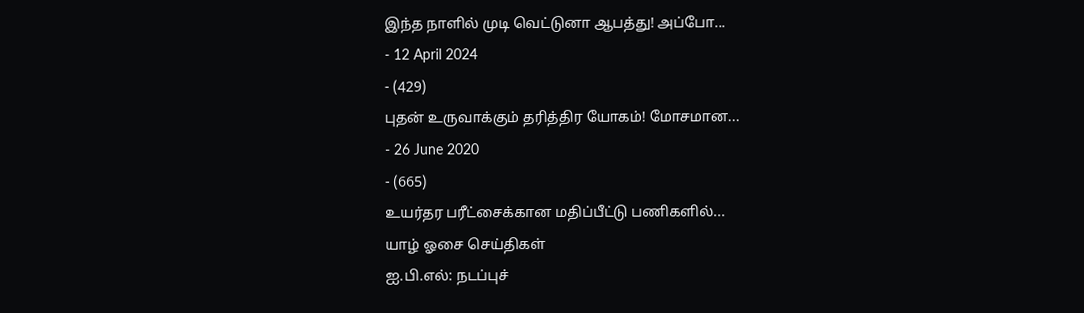இந்த நாளில் முடி வெட்டுனா ஆபத்து! அப்போ...
- 12 April 2024
- (429)
புதன் உருவாக்கும் தரித்திர யோகம்! மோசமான...
- 26 June 2020
- (665)
உயர்தர பரீட்சைக்கான மதிப்பீட்டு பணிகளில்...
யாழ் ஓசை செய்திகள்
ஐ.பி.எல்: நடப்புச்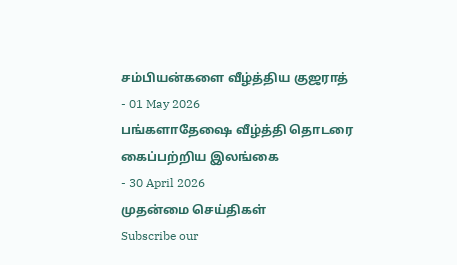சம்பியன்களை வீழ்த்திய குஜராத்
- 01 May 2026
பங்களாதேஷை வீழ்த்தி தொடரை கைப்பற்றிய இலங்கை
- 30 April 2026
முதன்மை செய்திகள்
Subscribe our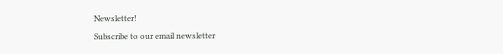Newsletter!
Subscribe to our email newsletter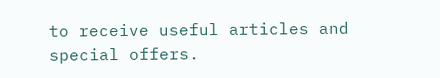to receive useful articles and special offers.